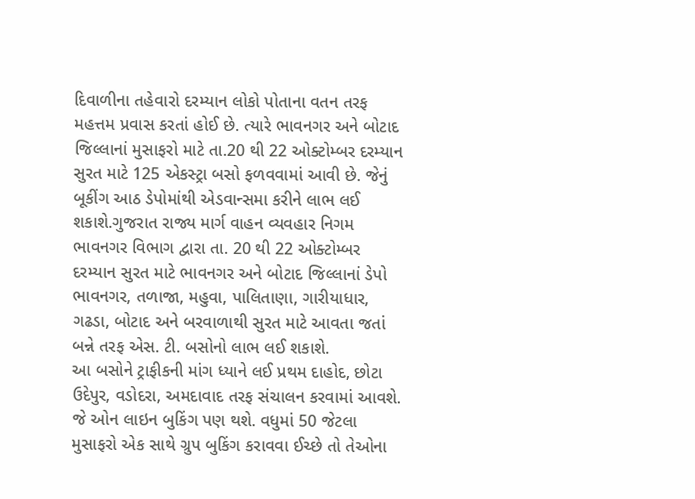દિવાળીના તહેવારો દરમ્યાન લોકો પોતાના વતન તરફ મહત્તમ પ્રવાસ કરતાં હોઈ છે. ત્યારે ભાવનગર અને બોટાદ જિલ્લાનાં મુસાફરો માટે તા.20 થી 22 ઓક્ટોમ્બર દરમ્યાન સુરત માટે 125 એકસ્ટ્રા બસો ફળવવામાં આવી છે. જેનું બૂકીંગ આઠ ડેપોમાંથી એડવાન્સમા કરીને લાભ લઈ શકાશે.ગુજરાત રાજ્ય માર્ગ વાહન વ્યવહાર નિગમ ભાવનગર વિભાગ દ્વારા તા. 20 થી 22 ઓક્ટોમ્બર દરમ્યાન સુરત માટે ભાવનગર અને બોટાદ જિલ્લાનાં ડેપો ભાવનગર, તળાજા, મહુવા, પાલિતાણા, ગારીયાધાર, ગઢડા, બોટાદ અને બરવાળાથી સુરત માટે આવતા જતાં બન્ને તરફ એસ. ટી. બસોનો લાભ લઈ શકાશે.
આ બસોને ટ્રાફીકની માંગ ધ્યાને લઈ પ્રથમ દાહોદ, છોટા ઉદેપુર, વડોદરા, અમદાવાદ તરફ સંચાલન કરવામાં આવશે. જે ઓન લાઇન બુકિંગ પણ થશે. વધુમાં 50 જેટલા મુસાફરો એક સાથે ગ્રુપ બુકિંગ કરાવવા ઈચ્છે તો તેઓના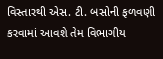વિસ્તારથી એસ. ટી. બસોની ફળવણી કરવામાં આવશે તેમ વિભાગીય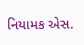નિયામક એસ.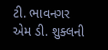ટી. ભાવનગર એમ ડી. શુક્લની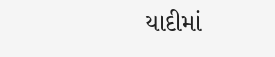યાદીમાં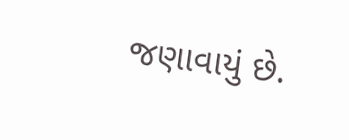જણાવાયું છે.